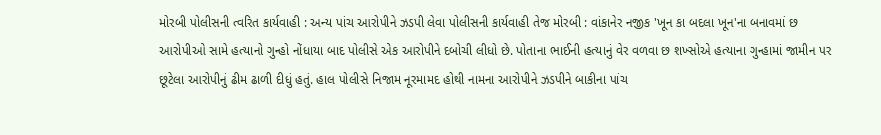મોરબી પોલીસની ત્વરિત કાર્યવાહી : અન્ય પાંચ આરોપીને ઝડપી લેવા પોલીસની કાર્યવાહી તેજ મોરબી : વાંકાનેર નજીક 'ખૂન કા બદલા ખૂન'ના બનાવમાં છ આરોપીઓ સામે હત્યાનો ગુન્હો નોંધાયા બાદ પોલીસે એક આરોપીને દબોચી લીધો છે. પોતાના ભાઈની હત્યાનું વેર વળવા છ શખ્સોએ હત્યાના ગુન્હામાં જામીન પર છૂટેલા આરોપીનું ઢીમ ઢાળી દીધું હતું. હાલ પોલીસે નિજામ નૂરમામદ હોથી નામના આરોપીને ઝડપીને બાકીના પાંચ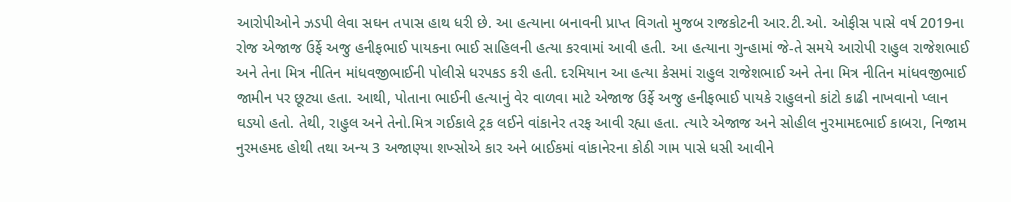આરોપીઓને ઝડપી લેવા સઘન તપાસ હાથ ધરી છે. આ હત્યાના બનાવની પ્રાપ્ત વિગતો મુજબ રાજકોટની આર.ટી.ઓ. ઓફીસ પાસે વર્ષ 2019ના રોજ એજાજ ઉર્ફે અજુ હનીફભાઈ પાયકના ભાઈ સાહિલની હત્યા કરવામાં આવી હતી. આ હત્યાના ગુન્હામાં જે-તે સમયે આરોપી રાહુલ રાજેશભાઈ અને તેના મિત્ર નીતિન માંધવજીભાઈની પોલીસે ધરપકડ કરી હતી. દરમિયાન આ હત્યા કેસમાં રાહુલ રાજેશભાઈ અને તેના મિત્ર નીતિન માંધવજીભાઈ જામીન પર છૂટ્યા હતા. આથી, પોતાના ભાઈની હત્યાનું વેર વાળવા માટે એજાજ ઉર્ફે અજુ હનીફભાઈ પાયકે રાહુલનો કાંટો કાઢી નાખવાનો પ્લાન ઘડયો હતો. તેથી, રાહુલ અને તેનો.મિત્ર ગઈકાલે ટ્રક લઈને વાંકાનેર તરફ આવી રહ્યા હતા. ત્યારે એજાજ અને સોહીલ નુરમામદભાઈ કાબરા, નિજામ નુરમહમદ હોથી તથા અન્ય 3 અજાણ્યા શખ્સોએ કાર અને બાઈકમાં વાંકાનેરના કોઠી ગામ પાસે ધસી આવીને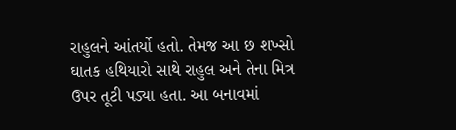રાહુલને આંતર્યો હતો. તેમજ આ છ શખ્સો ઘાતક હથિયારો સાથે રાહુલ અને તેના મિત્ર ઉપર તૂટી પડ્યા હતા. આ બનાવમાં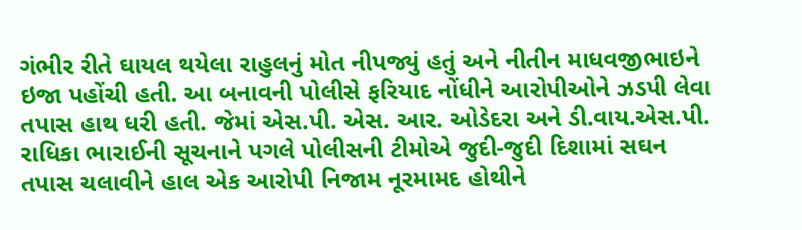ગંભીર રીતે ઘાયલ થયેલા રાહુલનું મોત નીપજ્યું હતું અને નીતીન માધવજીભાઇને ઇજા પહોંચી હતી. આ બનાવની પોલીસે ફરિયાદ નોંધીને આરોપીઓને ઝડપી લેવા તપાસ હાથ ધરી હતી. જેમાં એસ.પી. એસ. આર. ઓડેદરા અને ડી.વાય.એસ.પી. રાધિકા ભારાઈની સૂચનાને પગલે પોલીસની ટીમોએ જુદી-જુદી દિશામાં સઘન તપાસ ચલાવીને હાલ એક આરોપી નિજામ નૂરમામદ હોથીને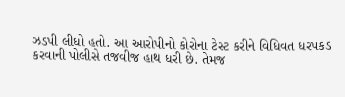ઝડપી લીધો હતો. આ આરોપીનો કોરોના ટેસ્ટ કરીને વિધિવત ધરપકડ કરવાની પોલીસે તજવીજ હાથ ધરી છે. તેમજ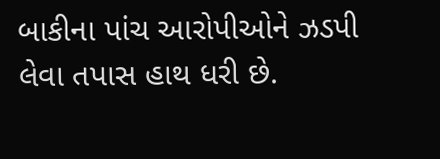બાકીના પાંચ આરોપીઓને ઝડપી લેવા તપાસ હાથ ધરી છે.